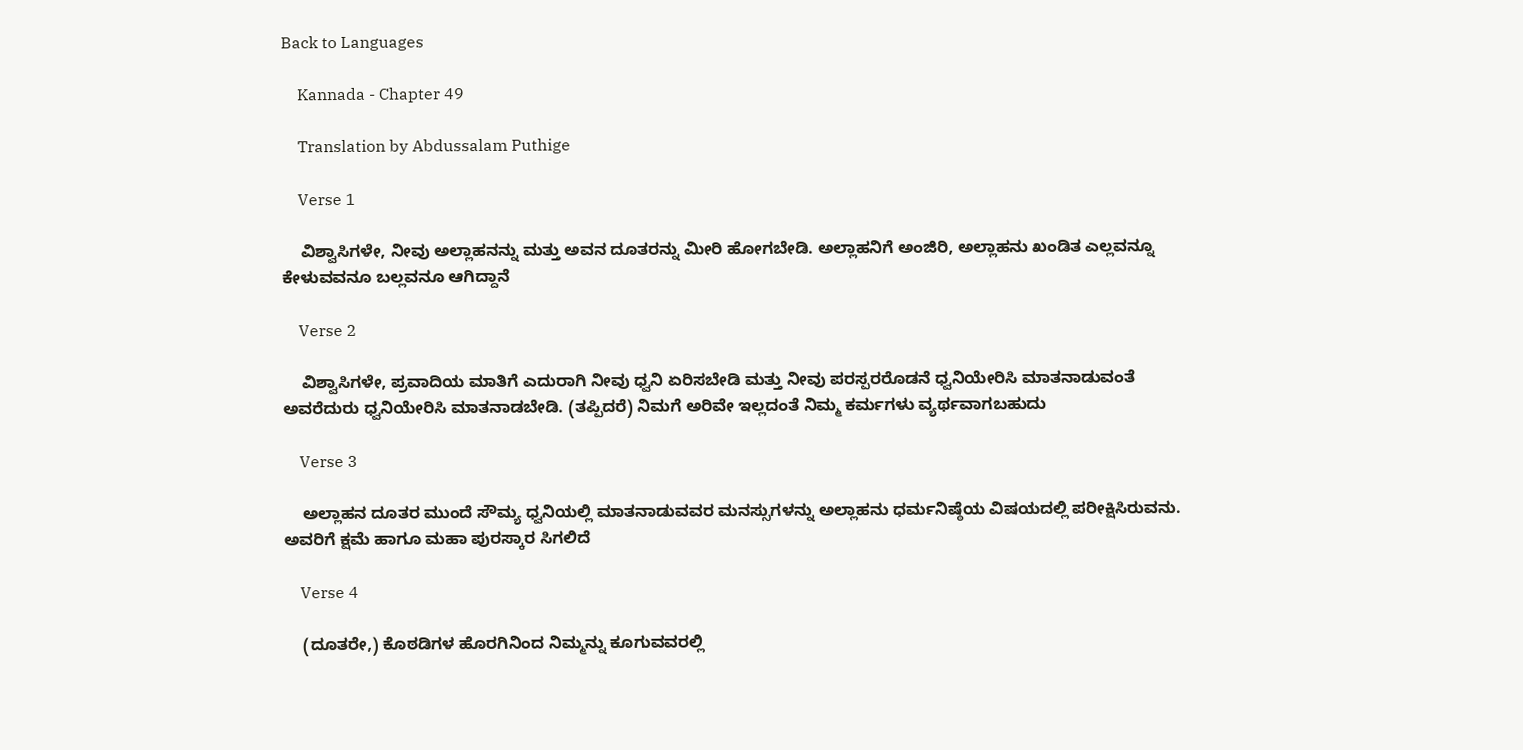Back to Languages

    Kannada - Chapter 49

    Translation by Abdussalam Puthige

    Verse 1

    ವಿಶ್ವಾಸಿಗಳೇ, ನೀವು ಅಲ್ಲಾಹನನ್ನು ಮತ್ತು ಅವನ ದೂತರನ್ನು ಮೀರಿ ಹೋಗಬೇಡಿ. ಅಲ್ಲಾಹನಿಗೆ ಅಂಜಿರಿ, ಅಲ್ಲಾಹನು ಖಂಡಿತ ಎಲ್ಲವನ್ನೂ ಕೇಳುವವನೂ ಬಲ್ಲವನೂ ಆಗಿದ್ದಾನೆ

    Verse 2

    ವಿಶ್ವಾಸಿಗಳೇ, ಪ್ರವಾದಿಯ ಮಾತಿಗೆ ಎದುರಾಗಿ ನೀವು ಧ್ವನಿ ಏರಿಸಬೇಡಿ ಮತ್ತು ನೀವು ಪರಸ್ಪರರೊಡನೆ ಧ್ವನಿಯೇರಿಸಿ ಮಾತನಾಡುವಂತೆ ಅವರೆದುರು ಧ್ವನಿಯೇರಿಸಿ ಮಾತನಾಡಬೇಡಿ. (ತಪ್ಪಿದರೆ) ನಿಮಗೆ ಅರಿವೇ ಇಲ್ಲದಂತೆ ನಿಮ್ಮ ಕರ್ಮಗಳು ವ್ಯರ್ಥವಾಗಬಹುದು

    Verse 3

    ಅಲ್ಲಾಹನ ದೂತರ ಮುಂದೆ ಸೌಮ್ಯ ಧ್ವನಿಯಲ್ಲಿ ಮಾತನಾಡುವವರ ಮನಸ್ಸುಗಳನ್ನು ಅಲ್ಲಾಹನು ಧರ್ಮನಿಷ್ಠೆಯ ವಿಷಯದಲ್ಲಿ ಪರೀಕ್ಷಿಸಿರುವನು. ಅವರಿಗೆ ಕ್ಷಮೆ ಹಾಗೂ ಮಹಾ ಪುರಸ್ಕಾರ ಸಿಗಲಿದೆ

    Verse 4

    (ದೂತರೇ,) ಕೊಠಡಿಗಳ ಹೊರಗಿನಿಂದ ನಿಮ್ಮನ್ನು ಕೂಗುವವರಲ್ಲಿ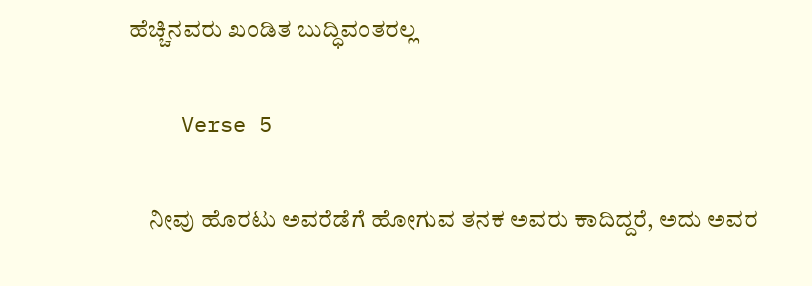ಹೆಚ್ಚಿನವರು ಖಂಡಿತ ಬುದ್ಧಿವಂತರಲ್ಲ

    Verse 5

    ನೀವು ಹೊರಟು ಅವರೆಡೆಗೆ ಹೋಗುವ ತನಕ ಅವರು ಕಾದಿದ್ದರೆ, ಅದು ಅವರ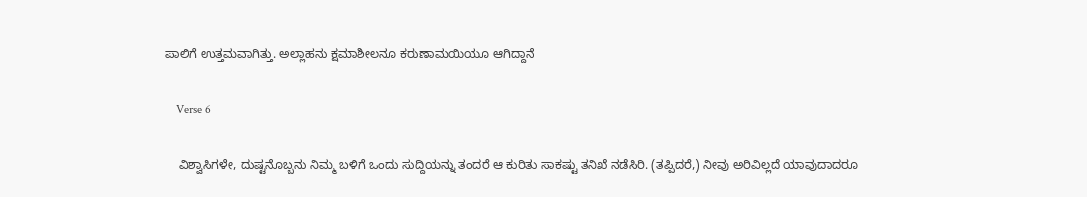ಪಾಲಿಗೆ ಉತ್ತಮವಾಗಿತ್ತು. ಅಲ್ಲಾಹನು ಕ್ಷಮಾಶೀಲನೂ ಕರುಣಾಮಯಿಯೂ ಆಗಿದ್ದಾನೆ

    Verse 6

    ವಿಶ್ವಾಸಿಗಳೇ, ದುಷ್ಟನೊಬ್ಬನು ನಿಮ್ಮ ಬಳಿಗೆ ಒಂದು ಸುದ್ದಿಯನ್ನು ತಂದರೆ ಆ ಕುರಿತು ಸಾಕಷ್ಟು ತನಿಖೆ ನಡೆಸಿರಿ. (ತಪ್ಪಿದರೆ,) ನೀವು ಅರಿವಿಲ್ಲದೆ ಯಾವುದಾದರೂ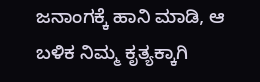ಜನಾಂಗಕ್ಕೆ ಹಾನಿ ಮಾಡಿ, ಆ ಬಳಿಕ ನಿಮ್ಮ ಕೃತ್ಯಕ್ಕಾಗಿ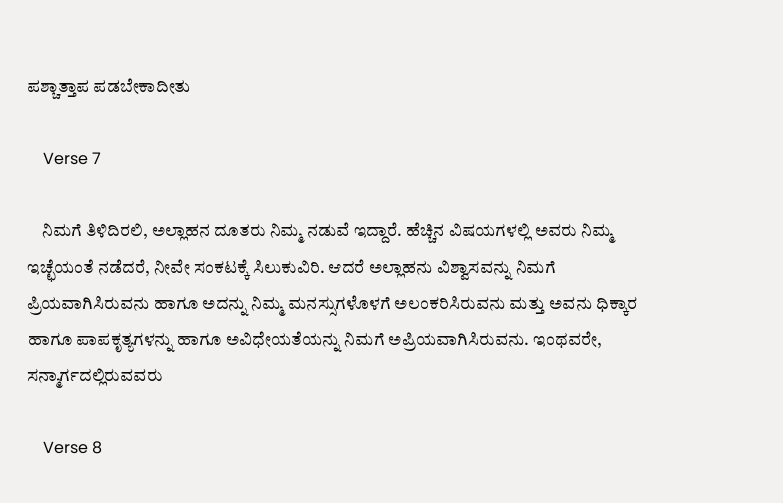ಪಶ್ಚಾತ್ತಾಪ ಪಡಬೇಕಾದೀತು

    Verse 7

    ನಿಮಗೆ ತಿಳಿದಿರಲಿ, ಅಲ್ಲಾಹನ ದೂತರು ನಿಮ್ಮ ನಡುವೆ ಇದ್ದಾರೆ. ಹೆಚ್ಚಿನ ವಿಷಯಗಳಲ್ಲಿ ಅವರು ನಿಮ್ಮ ಇಚ್ಛೆಯಂತೆ ನಡೆದರೆ, ನೀವೇ ಸಂಕಟಕ್ಕೆ ಸಿಲುಕುವಿರಿ. ಆದರೆ ಅಲ್ಲಾಹನು ವಿಶ್ವಾಸವನ್ನು ನಿಮಗೆ ಪ್ರಿಯವಾಗಿಸಿರುವನು ಹಾಗೂ ಅದನ್ನು ನಿಮ್ಮ ಮನಸ್ಸುಗಳೊಳಗೆ ಅಲಂಕರಿಸಿರುವನು ಮತ್ತು ಅವನು ಧಿಕ್ಕಾರ ಹಾಗೂ ಪಾಪಕೃತ್ಯಗಳನ್ನು ಹಾಗೂ ಅವಿಧೇಯತೆಯನ್ನು ನಿಮಗೆ ಅಪ್ರಿಯವಾಗಿಸಿರುವನು. ಇಂಥವರೇ, ಸನ್ಮಾರ್ಗದಲ್ಲಿರುವವರು

    Verse 8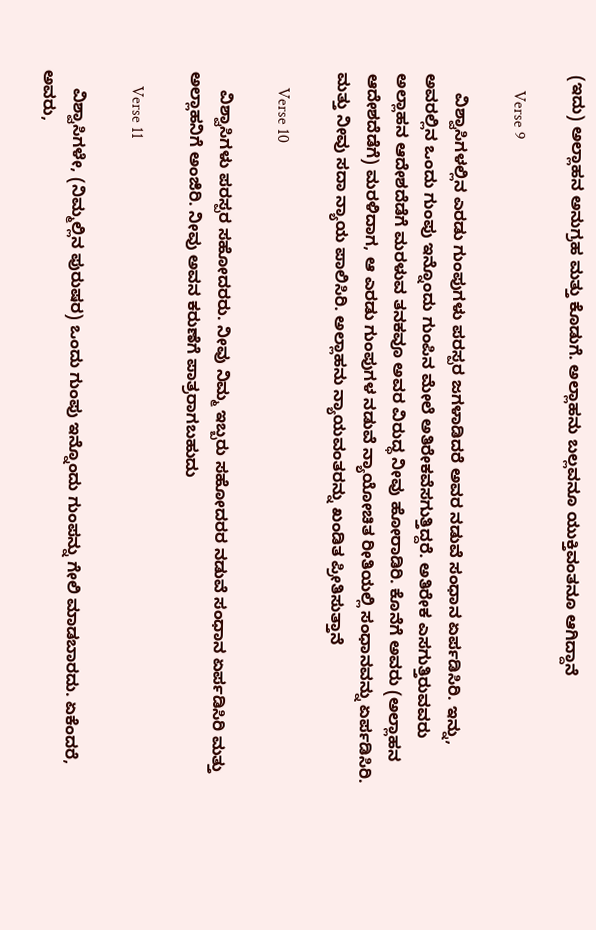(ಇದು) ಅಲ್ಲಾಹನ ಅನುಗ್ರಹ ಮತ್ತು ಕೊಡುಗೆ. ಅಲ್ಲಾಹನು ಬಲ್ಲವನೂ ಯುಕ್ತಿವಂತನೂ ಆಗಿದ್ದಾನೆ

    Verse 9

    ವಿಶ್ವಾಸಿಗಳಲ್ಲಿನ ಎರಡು ಗುಂಪುಗಳು ಪರಸ್ಪರ ಜಗಳಾಡಿದರೆ ಅವರ ನಡುವೆ ಸಂಧಾನ ಏರ್ಪಡಿಸಿರಿ. ಇನ್ನು, ಅವರಲ್ಲಿನ ಒಂದು ಗುಂಪು ಇನ್ನೊಂದು ಗುಂಪಿನ ಮೇಲೆ ಅತಿರೇಕವೆಸಗುತ್ತಿದ್ದರೆ. ಅತಿರೇಕ ಎಸಗುತ್ತಿರುವವರು ಅಲ್ಲಾಹನ ಆದೇಶದೆಡೆಗೆ ಮರಳುವ ತನಕವೂ ಅವರ ವಿರುದ್ಧ ನೀವು ಹೋರಾಡಿರಿ. ಕೊನೆಗೆ ಅವರು (ಅಲ್ಲಾಹನ ಆದೇಶದೆಡೆಗೆ) ಮರಳಿದಾಗ, ಆ ಎರಡು ಗುಂಪುಗಳ ನಡುವೆ ನ್ಯಾಯೋಚಿತ ರೀತಿಯಲ್ಲಿ ಸಂಧಾನವನ್ನು ಏರ್ಪಡಿಸಿರಿ. ಮತ್ತು ನೀವು ಸದಾ ನ್ಯಾಯ ಪಾಲಿಸಿರಿ. ಅಲ್ಲಾಹನು ನ್ಯಾಯವಂತರನ್ನು ಖಂಡಿತ ಪ್ರೀತಿಸುತ್ತಾನೆ

    Verse 10

    ವಿಶ್ವಾಸಿಗಳು ಪರಸ್ಪರ ಸಹೋದರರು. ನೀವು ನಿಮ್ಮ ಇಬ್ಬರು ಸಹೋದರರ ನಡುವೆ ಸಂಧಾನ ಏರ್ಪಡಿಸಿರಿ ಮತ್ತು ಅಲ್ಲಾಹನಿಗೆ ಅಂಜಿರಿ. ನೀವು ಅವನ ಕರುಣೆಗೆ ಪಾತ್ರರಾಗಬಹುದು

    Verse 11

    ವಿಶ್ವಾಸಿಗಳೇ, (ನಿಮ್ಮಲ್ಲಿನ ಪುರುಷರ) ಒಂದು ಗುಂಪು ಇನ್ನೊಂದು ಗುಂಪನ್ನು ಗೇಲಿ ಮಾಡಬಾರದು. ಏಕೆಂದರೆ, ಅವರು,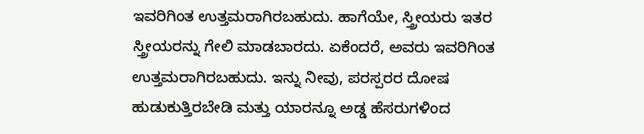ಇವರಿಗಿಂತ ಉತ್ತಮರಾಗಿರಬಹುದು. ಹಾಗೆಯೇ, ಸ್ತ್ರೀಯರು ಇತರ ಸ್ತ್ರೀಯರನ್ನು ಗೇಲಿ ಮಾಡಬಾರದು. ಏಕೆಂದರೆ, ಅವರು ಇವರಿಗಿಂತ ಉತ್ತಮರಾಗಿರಬಹುದು. ಇನ್ನು ನೀವು, ಪರಸ್ಪರರ ದೋಷ ಹುಡುಕುತ್ತಿರಬೇಡಿ ಮತ್ತು ಯಾರನ್ನೂ ಅಡ್ಡ ಹೆಸರುಗಳಿಂದ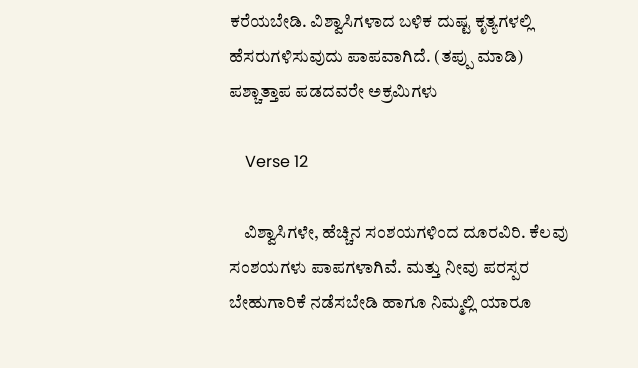ಕರೆಯಬೇಡಿ. ವಿಶ್ವಾಸಿಗಳಾದ ಬಳಿಕ ದುಷ್ಟ ಕೃತ್ಯಗಳಲ್ಲಿ ಹೆಸರುಗಳಿಸುವುದು ಪಾಪವಾಗಿದೆ. (ತಪ್ಪು ಮಾಡಿ) ಪಶ್ಚಾತ್ತಾಪ ಪಡದವರೇ ಅಕ್ರಮಿಗಳು

    Verse 12

    ವಿಶ್ವಾಸಿಗಳೇ, ಹೆಚ್ಚಿನ ಸಂಶಯಗಳಿಂದ ದೂರವಿರಿ. ಕೆಲವು ಸಂಶಯಗಳು ಪಾಪಗಳಾಗಿವೆ. ಮತ್ತು ನೀವು ಪರಸ್ಪರ ಬೇಹುಗಾರಿಕೆ ನಡೆಸಬೇಡಿ ಹಾಗೂ ನಿಮ್ಮಲ್ಲಿ ಯಾರೂ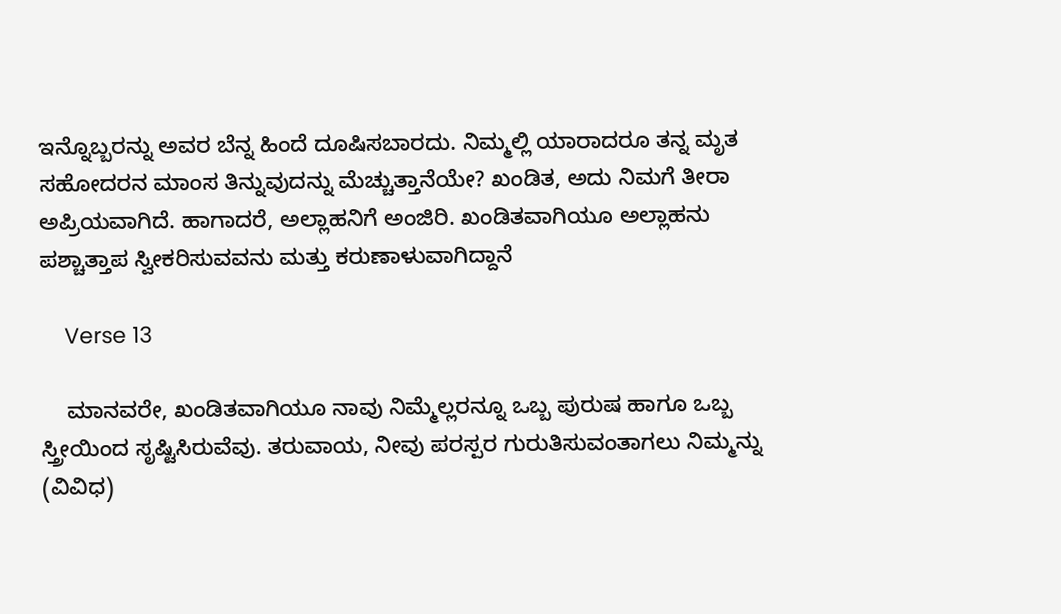ಇನ್ನೊಬ್ಬರನ್ನು ಅವರ ಬೆನ್ನ ಹಿಂದೆ ದೂಷಿಸಬಾರದು. ನಿಮ್ಮಲ್ಲಿ ಯಾರಾದರೂ ತನ್ನ ಮೃತ ಸಹೋದರನ ಮಾಂಸ ತಿನ್ನುವುದನ್ನು ಮೆಚ್ಚುತ್ತಾನೆಯೇ? ಖಂಡಿತ, ಅದು ನಿಮಗೆ ತೀರಾ ಅಪ್ರಿಯವಾಗಿದೆ. ಹಾಗಾದರೆ, ಅಲ್ಲಾಹನಿಗೆ ಅಂಜಿರಿ. ಖಂಡಿತವಾಗಿಯೂ ಅಲ್ಲಾಹನು ಪಶ್ಚಾತ್ತಾಪ ಸ್ವೀಕರಿಸುವವನು ಮತ್ತು ಕರುಣಾಳುವಾಗಿದ್ದಾನೆ

    Verse 13

    ಮಾನವರೇ, ಖಂಡಿತವಾಗಿಯೂ ನಾವು ನಿಮ್ಮೆಲ್ಲರನ್ನೂ ಒಬ್ಬ ಪುರುಷ ಹಾಗೂ ಒಬ್ಬ ಸ್ತ್ರೀಯಿಂದ ಸೃಷ್ಟಿಸಿರುವೆವು. ತರುವಾಯ, ನೀವು ಪರಸ್ಪರ ಗುರುತಿಸುವಂತಾಗಲು ನಿಮ್ಮನ್ನು (ವಿವಿಧ)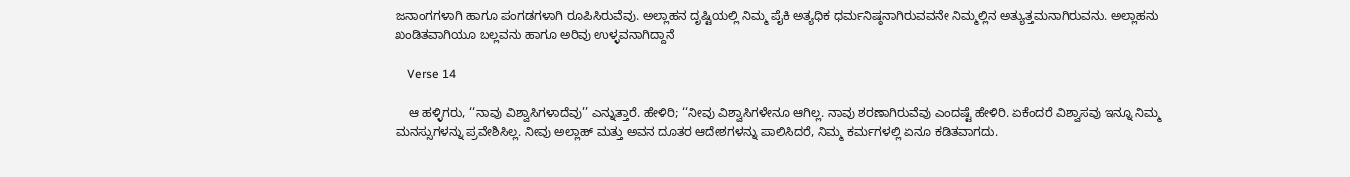ಜನಾಂಗಗಳಾಗಿ ಹಾಗೂ ಪಂಗಡಗಳಾಗಿ ರೂಪಿಸಿರುವೆವು. ಅಲ್ಲಾಹನ ದೃಷ್ಟಿಯಲ್ಲಿ ನಿಮ್ಮ ಪೈಕಿ ಅತ್ಯಧಿಕ ಧರ್ಮನಿಷ್ಠನಾಗಿರುವವನೇ ನಿಮ್ಮಲ್ಲಿನ ಅತ್ಯುತ್ತಮನಾಗಿರುವನು. ಅಲ್ಲಾಹನು ಖಂಡಿತವಾಗಿಯೂ ಬಲ್ಲವನು ಹಾಗೂ ಅರಿವು ಉಳ್ಳವನಾಗಿದ್ದಾನೆ

    Verse 14

    ಆ ಹಳ್ಳಿಗರು, ‘‘ನಾವು ವಿಶ್ವಾಸಿಗಳಾದೆವು’’ ಎನ್ನುತ್ತಾರೆ. ಹೇಳಿರಿ; ‘‘ನೀವು ವಿಶ್ವಾಸಿಗಳೇನೂ ಆಗಿಲ್ಲ. ನಾವು ಶರಣಾಗಿರುವೆವು ಎಂದಷ್ಟೆ ಹೇಳಿರಿ. ಏಕೆಂದರೆ ವಿಶ್ವಾಸವು ಇನ್ನೂ ನಿಮ್ಮ ಮನಸ್ಸುಗಳನ್ನು ಪ್ರವೇಶಿಸಿಲ್ಲ. ನೀವು ಅಲ್ಲಾಹ್ ಮತ್ತು ಅವನ ದೂತರ ಆದೇಶಗಳನ್ನು ಪಾಲಿಸಿದರೆ, ನಿಮ್ಮ ಕರ್ಮಗಳಲ್ಲಿ ಏನೂ ಕಡಿತವಾಗದು.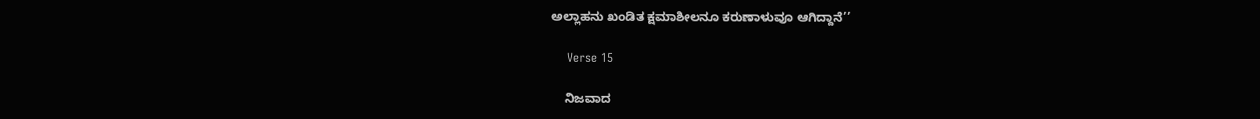ಅಲ್ಲಾಹನು ಖಂಡಿತ ಕ್ಷಮಾಶೀಲನೂ ಕರುಣಾಳುವೂ ಆಗಿದ್ದಾನೆ’’

    Verse 15

    ನಿಜವಾದ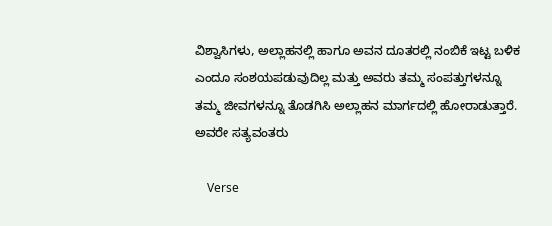ವಿಶ್ವಾಸಿಗಳು, ಅಲ್ಲಾಹನಲ್ಲಿ ಹಾಗೂ ಅವನ ದೂತರಲ್ಲಿ ನಂಬಿಕೆ ಇಟ್ಟ ಬಳಿಕ ಎಂದೂ ಸಂಶಯಪಡುವುದಿಲ್ಲ ಮತ್ತು ಅವರು ತಮ್ಮ ಸಂಪತ್ತುಗಳನ್ನೂ ತಮ್ಮ ಜೀವಗಳನ್ನೂ ತೊಡಗಿಸಿ ಅಲ್ಲಾಹನ ಮಾರ್ಗದಲ್ಲಿ ಹೋರಾಡುತ್ತಾರೆ. ಅವರೇ ಸತ್ಯವಂತರು

    Verse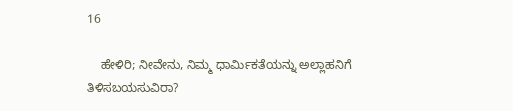16

    ಹೇಳಿರಿ; ನೀವೇನು, ನಿಮ್ಮ ಧಾರ್ಮಿಕತೆಯನ್ನು ಅಲ್ಲಾಹನಿಗೆ ತಿಳಿಸಬಯಸುವಿರಾ?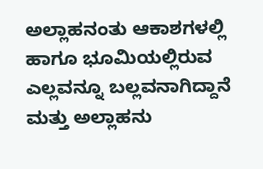ಅಲ್ಲಾಹನಂತು ಆಕಾಶಗಳಲ್ಲಿ ಹಾಗೂ ಭೂಮಿಯಲ್ಲಿರುವ ಎಲ್ಲವನ್ನೂ ಬಲ್ಲವನಾಗಿದ್ದಾನೆ ಮತ್ತು ಅಲ್ಲಾಹನು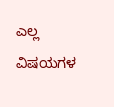ಎಲ್ಲ ವಿಷಯಗಳ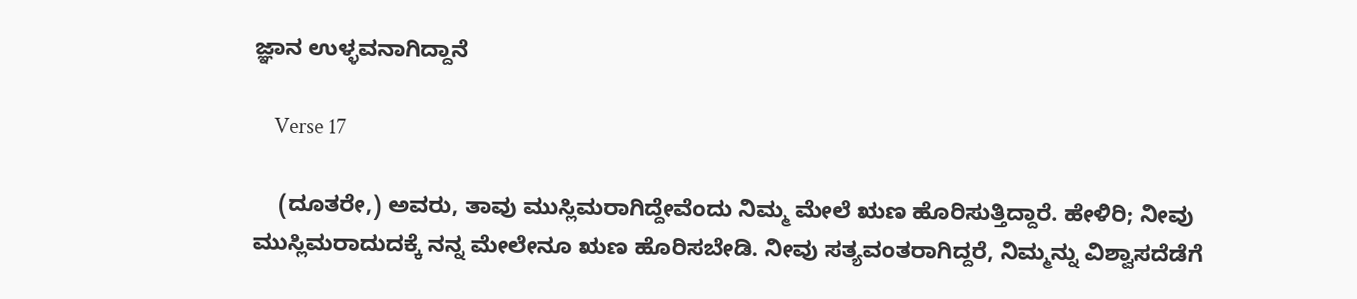ಜ್ಞಾನ ಉಳ್ಳವನಾಗಿದ್ದಾನೆ

    Verse 17

    (ದೂತರೇ,) ಅವರು, ತಾವು ಮುಸ್ಲಿಮರಾಗಿದ್ದೇವೆಂದು ನಿಮ್ಮ ಮೇಲೆ ಋಣ ಹೊರಿಸುತ್ತಿದ್ದಾರೆ. ಹೇಳಿರಿ; ನೀವು ಮುಸ್ಲಿಮರಾದುದಕ್ಕೆ ನನ್ನ ಮೇಲೇನೂ ಋಣ ಹೊರಿಸಬೇಡಿ. ನೀವು ಸತ್ಯವಂತರಾಗಿದ್ದರೆ, ನಿಮ್ಮನ್ನು ವಿಶ್ವಾಸದೆಡೆಗೆ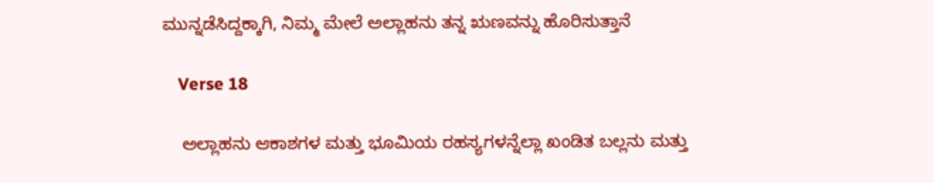ಮುನ್ನಡೆಸಿದ್ದಕ್ಕಾಗಿ, ನಿಮ್ಮ ಮೇಲೆ ಅಲ್ಲಾಹನು ತನ್ನ ಋಣವನ್ನು ಹೊರಿಸುತ್ತಾನೆ

    Verse 18

    ಅಲ್ಲಾಹನು ಆಕಾಶಗಳ ಮತ್ತು ಭೂಮಿಯ ರಹಸ್ಯಗಳನ್ನೆಲ್ಲಾ ಖಂಡಿತ ಬಲ್ಲನು ಮತ್ತು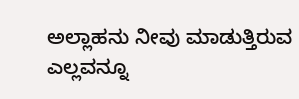ಅಲ್ಲಾಹನು ನೀವು ಮಾಡುತ್ತಿರುವ ಎಲ್ಲವನ್ನೂ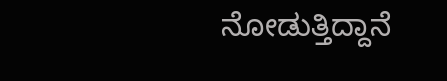ನೋಡುತ್ತಿದ್ದಾನೆ